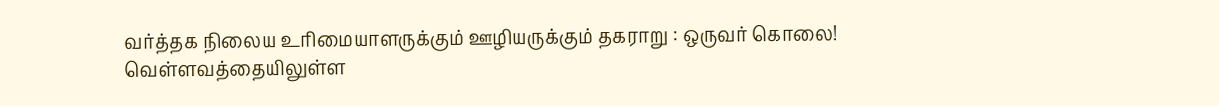வர்த்தக நிலைய உரிமையாளருக்கும் ஊழியருக்கும் தகராறு : ஒருவர் கொலை!
வெள்ளவத்தையிலுள்ள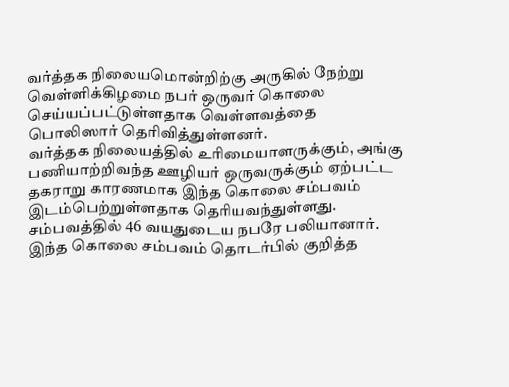வர்த்தக நிலையமொன்றிற்கு அருகில் நேற்று வெள்ளிக்கிழமை நபர் ஒருவர் கொலை செய்யப்பட்டுள்ளதாக வெள்ளவத்தை பொலிஸார் தெரிவித்துள்ளனர்.
வர்த்தக நிலையத்தில் உரிமையாளருக்கும், அங்கு பணியாற்றிவந்த ஊழியர் ஒருவருக்கும் ஏற்பட்ட தகராறு காரணமாக இந்த கொலை சம்பவம் இடம்பெற்றுள்ளதாக தெரியவந்துள்ளது.
சம்பவத்தில் 46 வயதுடைய நபரே பலியானார்.
இந்த கொலை சம்பவம் தொடர்பில் குறித்த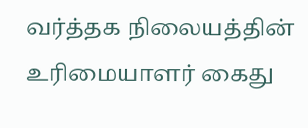வர்த்தக நிலையத்தின் உரிமையாளர் கைது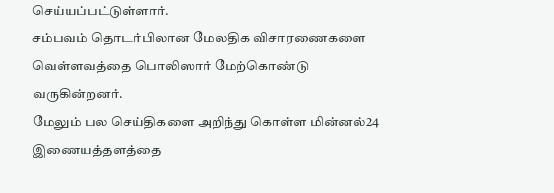செய்யப்பட்டுள்ளார்.
சம்பவம் தொடர்பிலான மேலதிக விசாரணைகளை வெள்ளவத்தை பொலிஸார் மேற்கொண்டு வருகின்றனர்.
மேலும் பல செய்திகளை அறிந்து கொள்ள மின்னல்24 இணையத்தளத்தை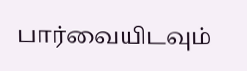பார்வையிடவும்